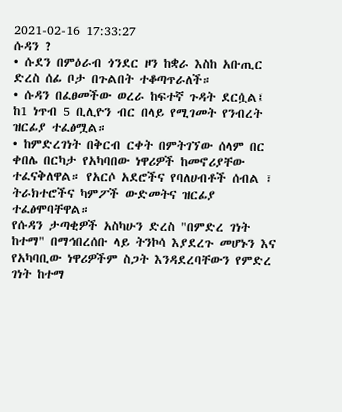2021-02-16 17:33:27
ሱዳን ?
• ሱደን በምዕራብ ጎንደር ዞን ከቋራ እስከ አቡጢር ድረስ ሰፊ ቦታ በጉልበት ተቆጣጥራለች።
• ሱዳን በፈፀመችው ወረራ ከፍተኛ ጉዳት ደርሷል፤ ከ1 ነጥብ 5 ቢሊዮን ብር በላይ የሚገመት የንብረት ዝርፊያ ተፈፅሟል።
• ከምድረገነት በቅርብ ርቀት በምትገኘው ሰላም በር ቀበሌ በርካታ የአካባበው ነዋሪዎች ከመኖሪያቸው ተፈናቅለዋል። የአርሶ አደሮችና የባለሀብቶች ሰብል ፣ ትራክተሮችና ካምፖች ውድመትና ዝርፊያ ተፈፅሞባቸዋል።
የሱዳን ታጣቂዎች አስካሁን ድረስ "በምድረ ገነት ከተማ" በማኅበረሰቡ ላይ ትንኮሳ እያደረጉ መሆኑን እና የአካባቢው ነዋሪዎችም ስጋት እንዳደረባቸውን የምድረ ገነት ከተማ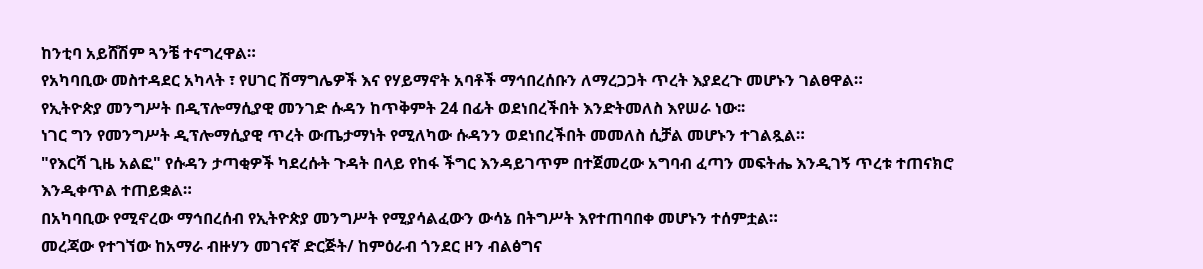ከንቲባ አይሸሽም ጓንቼ ተናግረዋል።
የአካባቢው መስተዳደር አካላት ፣ የሀገር ሽማግሌዎች እና የሃይማኖት አባቶች ማኅበረሰቡን ለማረጋጋት ጥረት እያደረጉ መሆኑን ገልፀዋል።
የኢትዮጵያ መንግሥት በዲፕሎማሲያዊ መንገድ ሱዳን ከጥቅምት 24 በፊት ወደነበረችበት እንድትመለስ እየሠራ ነው፡፡
ነገር ግን የመንግሥት ዲፕሎማሲያዊ ጥረት ውጤታማነት የሚለካው ሱዳንን ወደነበረችበት መመለስ ሲቻል መሆኑን ተገልጿል።
"የእርሻ ጊዜ አልፎ" የሱዳን ታጣቂዎች ካደረሱት ጉዳት በላይ የከፋ ችግር እንዳይገጥም በተጀመረው አግባብ ፈጣን መፍትሔ እንዲገኝ ጥረቱ ተጠናክሮ እንዲቀጥል ተጠይቋል።
በአካባቢው የሚኖረው ማኅበረሰብ የኢትዮጵያ መንግሥት የሚያሳልፈውን ውሳኔ በትግሥት እየተጠባበቀ መሆኑን ተሰምቷል።
መረጃው የተገኘው ከአማራ ብዙሃን መገናኛ ድርጅት/ ከምዕራብ ጎንደር ዞን ብልፅግና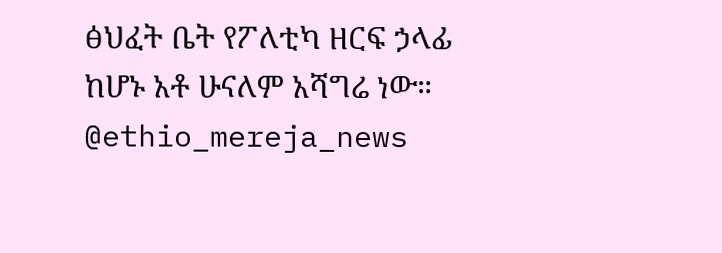ፅህፈት ቤት የፖለቲካ ዘርፍ ኃላፊ ከሆኑ አቶ ሁናለም አሻግሬ ነው።
@ethio_mereja_news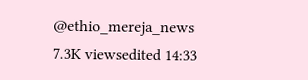@ethio_mereja_news
7.3K viewsedited 14:33